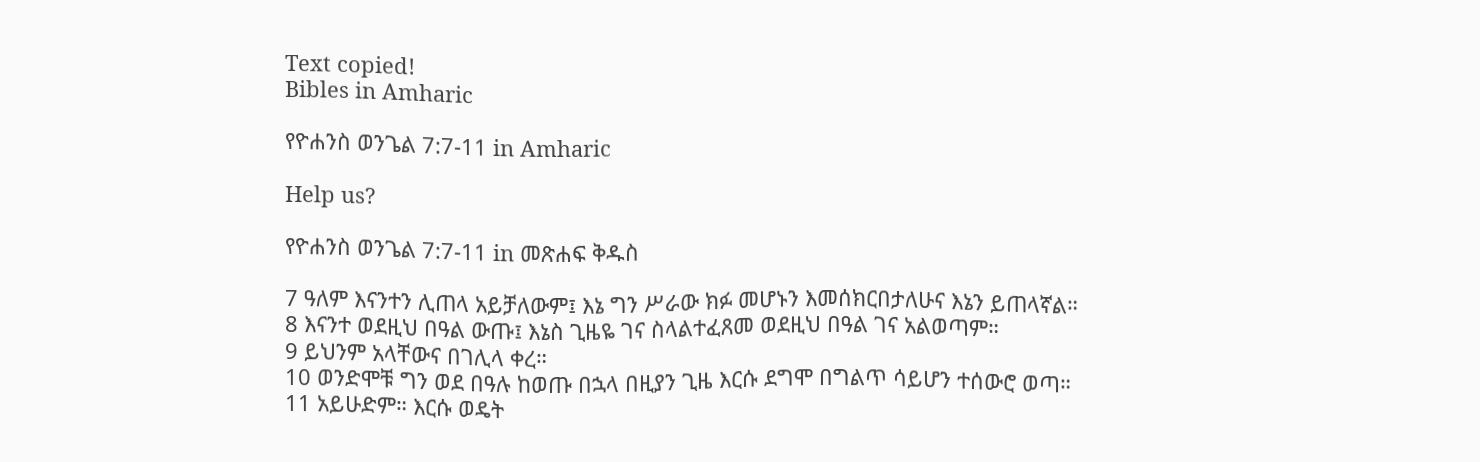Text copied!
Bibles in Amharic

የዮሐንስ ወንጌል 7:7-11 in Amharic

Help us?

የዮሐንስ ወንጌል 7:7-11 in መጽሐፍ ቅዱስ

7 ዓለም እናንተን ሊጠላ አይቻለውም፤ እኔ ግን ሥራው ክፉ መሆኑን እመሰክርበታለሁና እኔን ይጠላኛል።
8 እናንተ ወደዚህ በዓል ውጡ፤ እኔስ ጊዜዬ ገና ስላልተፈጸመ ወደዚህ በዓል ገና አልወጣም።
9 ይህንም አላቸውና በገሊላ ቀረ።
10 ወንድሞቹ ግን ወደ በዓሉ ከወጡ በኋላ በዚያን ጊዜ እርሱ ደግሞ በግልጥ ሳይሆን ተሰውሮ ወጣ።
11 አይሁድም። እርሱ ወዴት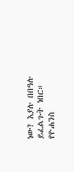ነው? እያሉ በበዓሉ ይፈልጉት ነበር።
የዮሐንስ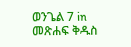ወንጌል 7 in መጽሐፍ ቅዱስ